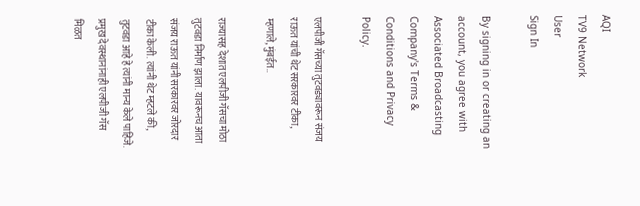AQI
TV9 Network
User
Sign In

By signing in or creating an account, you agree with Associated Broadcasting Company's Terms & Conditions and Privacy Policy.

एलपीजी गॅसच्या तुटवड्यावरून संजय राऊत यांची थेट सरकारवर टीका, म्हणाले, मुंबईत..

राज्यासह देशात एलपीजी गॅसचा मोठा तुटवडा निर्माण झाला. यावरूनच आता संजय राऊत यांनी सरकारवर जोरदार टीका केली. त्यांनी थेट म्हटले की, तुटवडा आहे हे त्यांनी मान्य केले पाहिजे. प्रमुख देवस्थानांनाही एलपीजी गॅस मिळत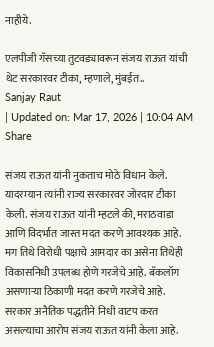नाहीये.

एलपीजी गॅसच्या तुटवड्यावरून संजय राऊत यांची थेट सरकारवर टीका, म्हणाले, मुंबईत..
Sanjay Raut
| Updated on: Mar 17, 2026 | 10:04 AM
Share

संजय राऊत यांनी नुकताच मोठे विधान केले. यादरम्यान त्यांनी राज्य सरकारवर जोरदार टीका केली. संजय राऊत यांनी म्हटले की, मराठवाडा आणि विदर्भात जास्त मदत करणे आवश्यक आहे. मग तिथे विरोधी पक्षाचे आमदार का असेना तिथेही विकासनिधी उपलब्ध होणे गरजेचे आहे. बॅकलॉग असणाऱ्या ठिकाणी मदत करणे गरजेचे आहे. सरकार अनैतिक पद्धतीने निधी वाटप करत असल्याचा आरोप संजय राऊत यांनी केला आहे.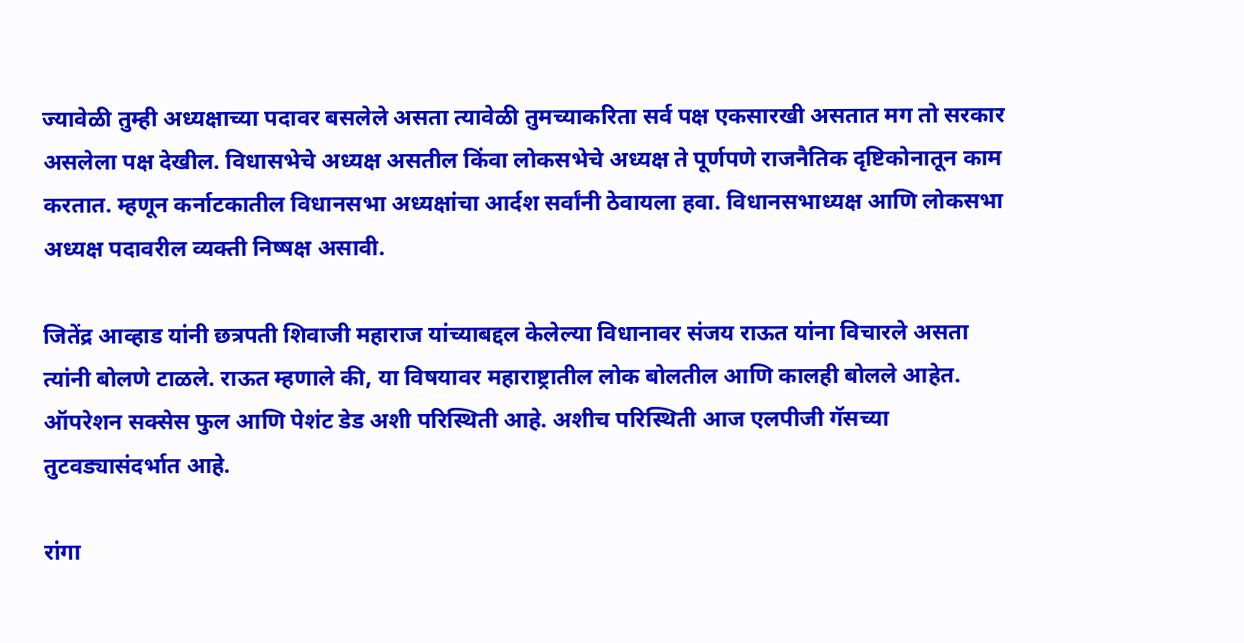ज्यावेळी तुम्ही अध्यक्षाच्या पदावर बसलेले असता त्यावेळी तुमच्याकरिता सर्व पक्ष एकसारखी असतात मग तो सरकार असलेला पक्ष देखील. विधासभेचे अध्यक्ष असतील किंवा लोकसभेचे अध्यक्ष ते पूर्णपणे राजनैतिक दृष्टिकोनातून काम करतात. म्हणून कर्नाटकातील विधानसभा अध्यक्षांचा आर्दश सर्वांनी ठेवायला हवा. विधानसभाध्यक्ष आणि लोकसभा अध्यक्ष पदावरील व्यक्ती निष्षक्ष असावी.

जितेंद्र आव्हाड यांनी छत्रपती शिवाजी महाराज यांच्याबद्दल केलेल्या विधानावर संजय राऊत यांना विचारले असता त्यांनी बोलणे टाळले. राऊत म्हणाले की, या विषयावर महाराष्ट्रातील लोक बोलतील आणि कालही बोलले आहेत. ऑपरेशन सक्सेस फुल आणि पेशंट डेड अशी परिस्थिती आहे. अशीच परिस्थिती आज एलपीजी गॅसच्या तुटवड्यासंदर्भात आहे.

रांगा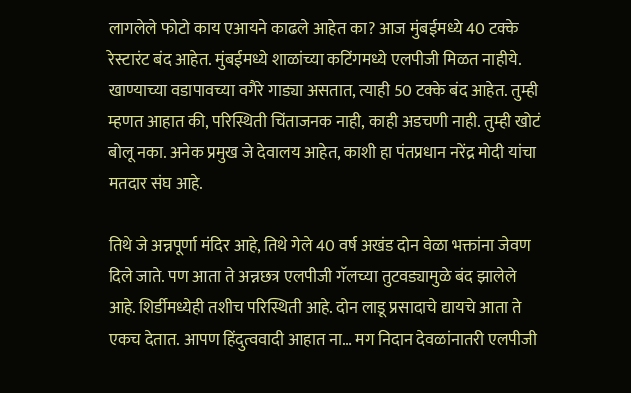लागलेले फोटो काय एआयने काढले आहेत का? आज मुंबईमध्ये 40 टक्के रेस्टारंट बंद आहेत. मुंबईमध्ये शाळांच्या कटिंगमध्ये एलपीजी मिळत नाहीये. खाण्याच्या वडापावच्या वगैरे गाड्या असतात, त्याही 50 टक्के बंद आहेत. तुम्ही म्हणत आहात की, परिस्थिती चिंताजनक नाही, काही अडचणी नाही. तुम्ही खोटं बोलू नका. अनेक प्रमुख जे देवालय आहेत, काशी हा पंतप्रधान नरेंद्र मोदी यांचा मतदार संघ आहे.

तिथे जे अन्नपूर्णा मंदिर आहे, तिथे गेले 40 वर्ष अखंड दोन वेळा भक्तांना जेवण दिले जाते. पण आता ते अन्नछत्र एलपीजी गॅलच्या तुटवड्यामुळे बंद झालेले आहे. शिर्डीमध्येही तशीच परिस्थिती आहे. दोन लाडू प्रसादाचे द्यायचे आता ते एकच देतात. आपण हिंदुत्ववादी आहात ना… मग निदान देवळांनातरी एलपीजी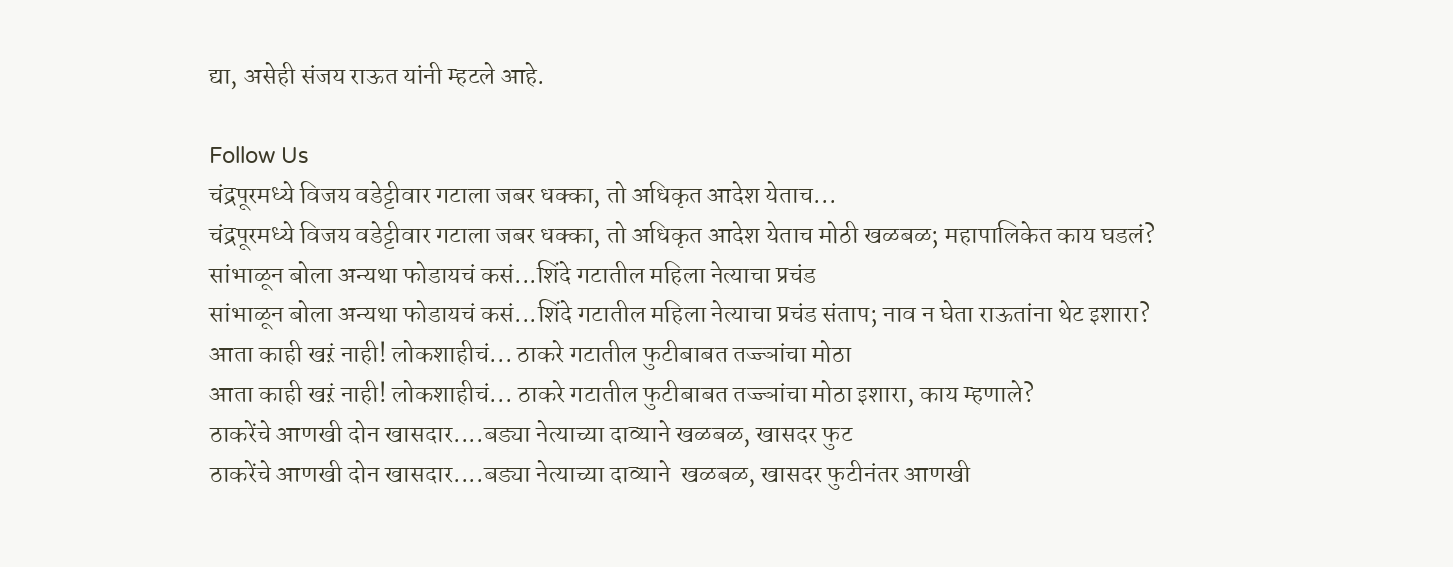द्या, असेही संजय राऊत यांनी म्हटले आहे.

Follow Us
चंद्रपूरमध्ये विजय वडेट्टीवार गटाला जबर धक्का, तो अधिकृत आदेश येताच...
चंद्रपूरमध्ये विजय वडेट्टीवार गटाला जबर धक्का, तो अधिकृत आदेश येताच मोठी खळबळ; महापालिकेत काय घडलं?
सांभाळून बोला अन्यथा फोडायचं कसं...शिंदे गटातील महिला नेत्याचा प्रचंड
सांभाळून बोला अन्यथा फोडायचं कसं...शिंदे गटातील महिला नेत्याचा प्रचंड संताप; नाव न घेता राऊतांना थेट इशारा?
आता काही खऱं नाही! लोकशाहीचं... ठाकरे गटातील फुटीबाबत तज्ज्ञांचा मोठा
आता काही खऱं नाही! लोकशाहीचं... ठाकरे गटातील फुटीबाबत तज्ज्ञांचा मोठा इशारा, काय म्हणाले?
ठाकरेंचे आणखी दोन खासदार....बड्या नेत्याच्या दाव्याने खळबळ, खासदर फुट
ठाकरेंचे आणखी दोन खासदार....बड्या नेत्याच्या दाव्याने  खळबळ, खासदर फुटीनंतर आणखी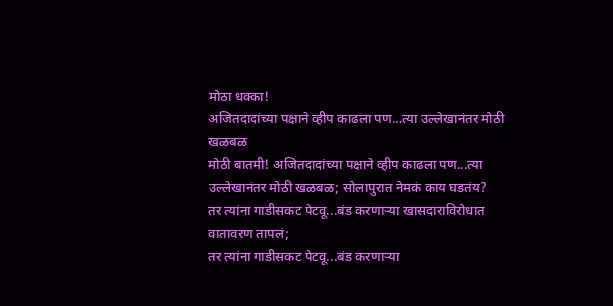मोठा धक्का!
अजितदादांच्या पक्षाने व्हीप काढला पण...त्या उल्लेखानंतर मोठी खळबळ
मोठी बातमी! अजितदादांच्या पक्षाने व्हीप काढला पण...त्या उल्लेखानंतर मोठी खळबळ; सोलापुरात नेमकं काय घडतंय?
तर त्यांना गाडीसकट पेटवू...बंड करणाऱ्या खासदाराविरोधात वातावरण तापलं;
तर त्यांना गाडीसकट पेटवू...बंड करणाऱ्या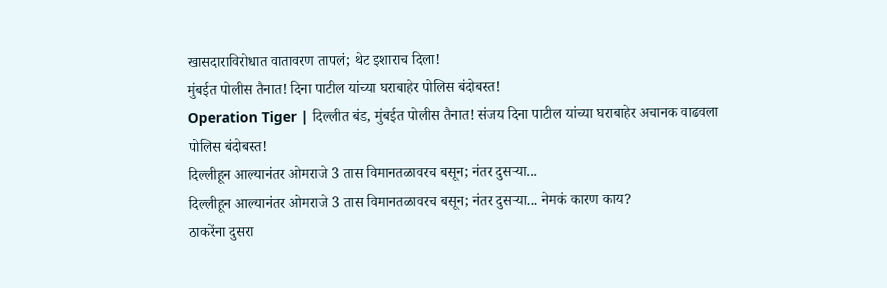खासदाराविरोधात वातावरण तापलं; थेट इशाराच दिला!
मुंबईत पोलीस तैनात! दिना पाटील यांच्या घराबाहेर पोलिस बंदोबस्त!
Operation Tiger | दिल्लीत बंड, मुंबईत पोलीस तैनात! संजय दिना पाटील यांच्या घराबाहेर अचानक वाढवला पोलिस बंदोबस्त!
दिल्लीहून आल्यानंतर ओमराजे 3 तास विमानतळावरच बसून; नंतर दुसऱ्या...
दिल्लीहून आल्यानंतर ओमराजे 3 तास विमानतळावरच बसून; नंतर दुसऱ्या... नेमकं कारण काय?
ठाकरेंना दुसरा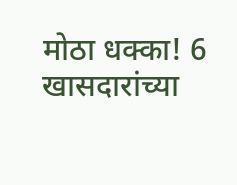मोठा धक्का! 6 खासदारांच्या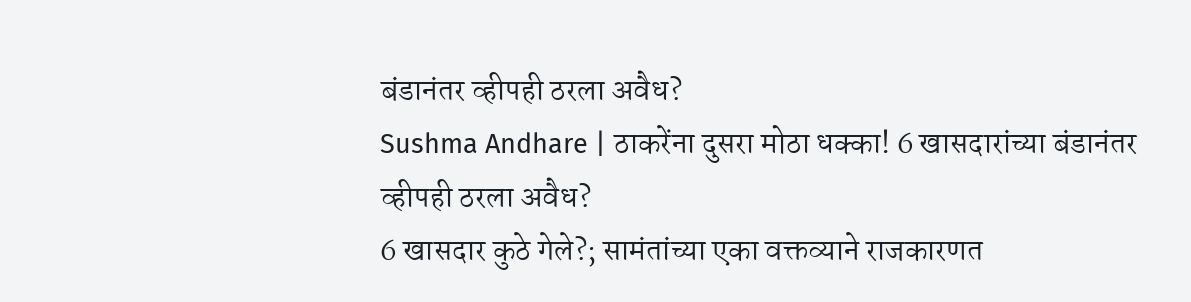बंडानंतर व्हीपही ठरला अवैध?
Sushma Andhare | ठाकरेंना दुसरा मोठा धक्का! 6 खासदारांच्या बंडानंतर व्हीपही ठरला अवैध?
6 खासदार कुठे गेले?; सामंतांच्या एका वक्तव्याने राजकारणत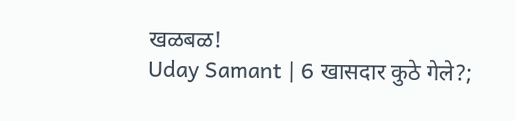खळबळ!
Uday Samant | 6 खासदार कुठे गेले?;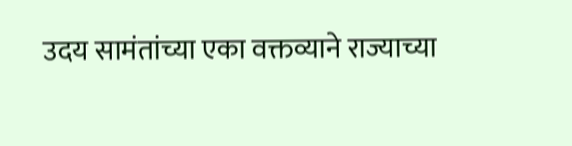उदय सामंतांच्या एका वक्तव्याने राज्याच्या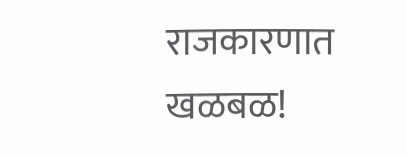राजकारणात खळबळ!